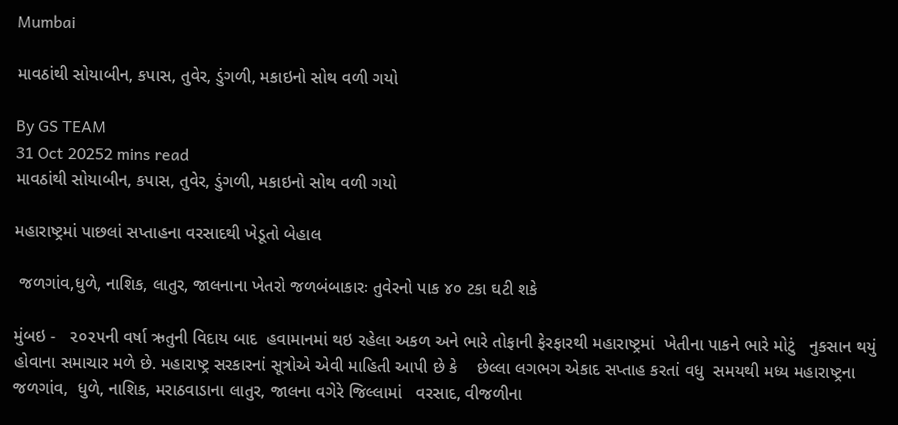Mumbai

માવઠાંથી સોયાબીન, કપાસ, તુવેર, ડુંગળી, મકાઇનો સોથ વળી ગયો

By GS TEAM
31 Oct 20252 mins read
માવઠાંથી સોયાબીન, કપાસ, તુવેર, ડુંગળી, મકાઇનો સોથ વળી ગયો

મહારાષ્ટ્રમાં પાછલાં સપ્તાહના વરસાદથી ખેડૂતો બેહાલ

 જળગાંવ,ધુળે, નાશિક, લાતુર, જાલનાના ખેતરો જળબંબાકારઃ તુવેરનો પાક ૪૦ ટકા ઘટી શકે

મુંબઇ -   ૨૦૨૫ની વર્ષા ઋતુની વિદાય બાદ  હવામાનમાં થઇ રહેલા અકળ અને ભારે તોફાની ફેરફારથી મહારાષ્ટ્રમાં  ખેતીના પાકને ભારે મોટું   નુકસાન થયું હોવાના સમાચાર મળે છે. મહારાષ્ટ્ર સરકારનાં સૂત્રોએ એવી માહિતી આપી છે કે    છેલ્લા લગભગ એકાદ સપ્તાહ કરતાં વધુ  સમયથી મધ્ય મહારાષ્ટ્રના   જળગાંવ,  ધુળે, નાશિક, મરાઠવાડાના લાતુર, જાલના વગેરે જિલ્લામાં   વરસાદ, વીજળીના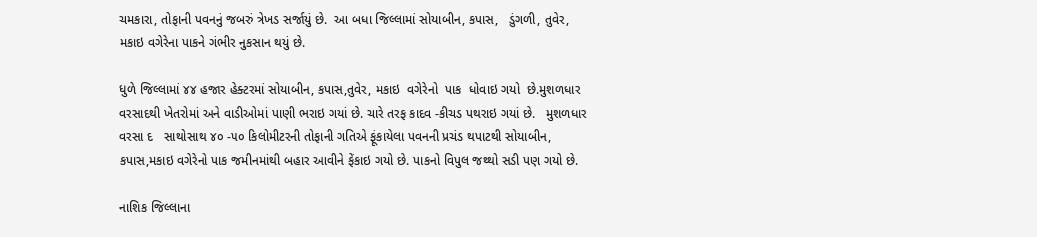ચમકારા, તોફાની પવનનું જબરું ત્રેખડ સર્જાયું છે.  આ બધા જિલ્લામાં સોયાબીન, કપાસ,   ડુંગળી, તુવેર, મકાઇ વગેરેના પાકને ગંભીર નુકસાન થયું છે.

ધુળે જિલ્લામાં ૪૪ હજાર હેક્ટરમાં સોયાબીન, કપાસ,તુવેર, મકાઇ  વગેરેનો  પાક  ધોવાઇ ગયો  છે.મુશળધાર વરસાદથી ખેતરોમાં અને વાડીઓમાં પાણી ભરાઇ ગયાં છે. ચારે તરફ કાદવ -કીચડ પથરાઇ ગયાં છે.   મુશળધાર વરસા દ   સાથોસાથ ૪૦ -૫૦ કિલોમીટરની તોફાની ગતિએ ફૂંકાયેલા પવનની પ્રચંડ થપાટથી સોયાબીન, કપાસ,મકાઇ વગેરેનો પાક જમીનમાંથી બહાર આવીને ફેંકાઇ ગયો છે. પાકનો વિપુલ જથ્થો સડી પણ ગયો છે.

નાશિક જિલ્લાના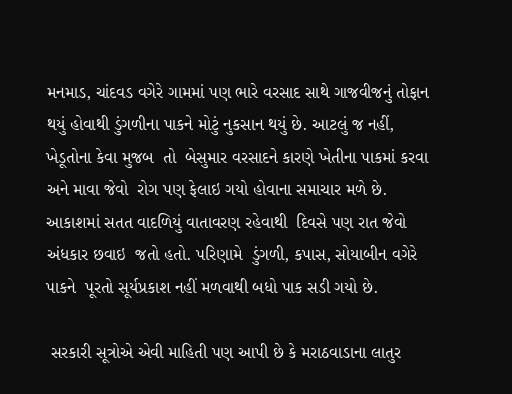મનમાડ, ચાંદવડ વગેરે ગામમાં પણ ભારે વરસાદ સાથે ગાજવીજનું તોફાન થયું હોવાથી ડુંગળીના પાકને મોટું નુકસાન થયું છે. આટલું જ નહીં, ખેડૂતોના કેવા મુજબ  તો  બેસુમાર વરસાદને કારણે ખેતીના પાકમાં કરવા અને માવા જેવો  રોગ પણ ફેલાઇ ગયો હોવાના સમાચાર મળે છે.  આકાશમાં સતત વાદળિયું વાતાવરણ રહેવાથી  દિવસે પણ રાત જેવો અંધકાર છવાઇ  જતો હતો. પરિણામે  ડુંગળી, કપાસ, સોયાબીન વગેરે પાકને  પૂરતો સૂર્યપ્રકાશ નહીં મળવાથી બધો પાક સડી ગયો છે.

 સરકારી સૂત્રોએ એવી માહિતી પણ આપી છે કે મરાઠવાડાના લાતુર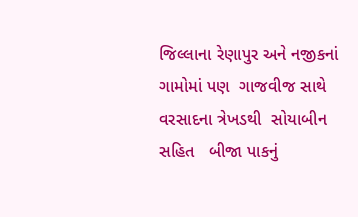જિલ્લાના રેણાપુર અને નજીકનાં ગામોમાં પણ  ગાજવીજ સાથે વરસાદના ત્રેખડથી  સોયાબીન  સહિત   બીજા પાકનું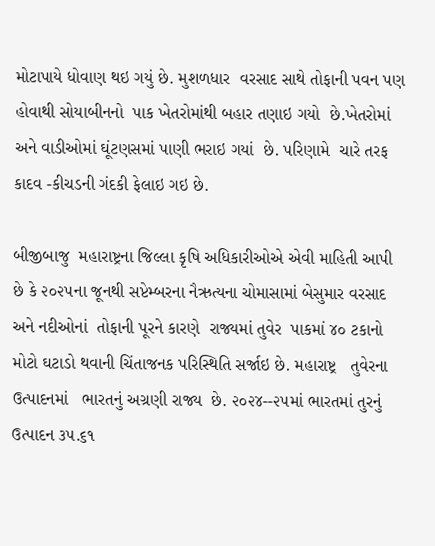મોટાપાયે ધોવાણ થઇ ગયું છે. મુશળધાર  વરસાદ સાથે તોફાની પવન પણ હોવાથી સોયાબીનનો  પાક ખેતરોમાંથી બહાર તણાઇ ગયો  છે.ખેતરોમાં  અને વાડીઓમાં ઘૂંટણસમાં પાણી ભરાઇ ગયાં  છે. પરિણામે  ચારે તરફ કાદવ -કીચડની ગંદકી ફેલાઇ ગઇ છે.

બીજીબાજુ  મહારાષ્ટ્રના જિલ્લા કૃષિ અધિકારીઓએ એવી માહિતી આપી છે કે ૨૦૨૫ના જૂનથી સપ્ટેમ્બરના નૈઋત્યના ચોમાસામાં બેસુમાર વરસાદ અને નદીઓનાં  તોફાની પૂરને કારણે  રાજ્યમાં તુવેર  પાકમાં ૪૦ ટકાનો મોટો ઘટાડો થવાની ચિંતાજનક પરિસ્થિતિ સર્જાઇ છે. મહારાષ્ટ્ર   તુવેરના  ઉત્પાદનમાં   ભારતનું અગ્રણી રાજ્ય  છે. ૨૦૨૪--૨૫માં ભારતમાં તુરનું  ઉત્પાદન ૩૫.૬૧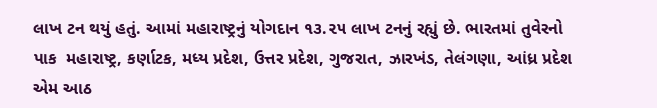લાખ ટન થયું હતું. આમાં મહારાષ્ટ્રનું યોગદાન ૧૩.૨૫ લાખ ટનનું રહ્યું છે. ભારતમાં તુવેરનો પાક  મહારાષ્ટ્ર, કર્ણાટક, મધ્ય પ્રદેશ, ઉત્તર પ્રદેશ, ગુજરાત, ઝારખંડ, તેલંગણા, આંધ્ર પ્રદેશ એમ આઠ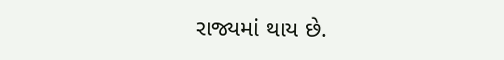રાજ્યમાં થાય છે.